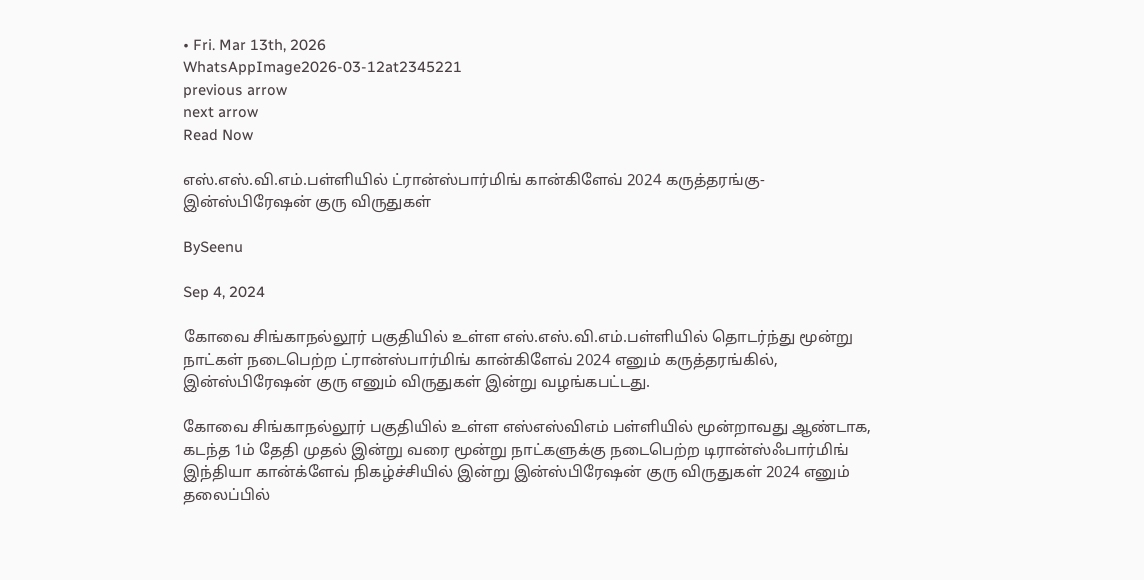• Fri. Mar 13th, 2026
WhatsAppImage2026-03-12at2345221
previous arrow
next arrow
Read Now

எஸ்.எஸ்.வி.எம்.பள்ளியில் ட்ரான்ஸ்பார்மிங் கான்கிளேவ் 2024 கருத்தரங்கு-இன்ஸ்பிரேஷன் குரு விருதுகள்

BySeenu

Sep 4, 2024

கோவை சிங்காநல்லூர் பகுதியில் உள்ள எஸ்.எஸ்.வி.எம்.பள்ளியில் தொடர்ந்து மூன்று நாட்கள் நடைபெற்ற ட்ரான்ஸ்பார்மிங் கான்கிளேவ் 2024 எனும் கருத்தரங்கில், இன்ஸ்பிரேஷன் குரு எனும் விருதுகள் இன்று வழங்கபட்டது.

கோவை சிங்காநல்லூர் பகுதியில் உள்ள எஸ்எஸ்விஎம் பள்ளியில் மூன்றாவது ஆண்டாக, கடந்த 1ம் தேதி முதல் இன்று வரை மூன்று நாட்களுக்கு நடைபெற்ற டிரான்ஸ்ஃபார்மிங் இந்தியா கான்க்ளேவ் நிகழ்ச்சியில் இன்று இன்ஸ்பிரேஷன் குரு விருதுகள் 2024 எனும் தலைப்பில்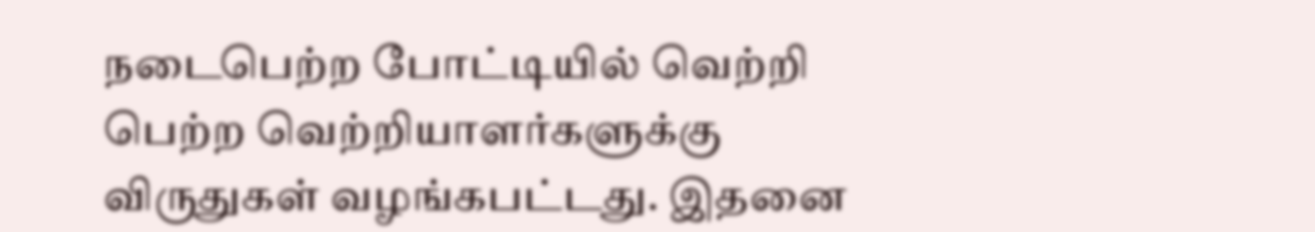நடைபெற்ற போட்டியில் வெற்றி பெற்ற வெற்றியாளர்களுக்கு விருதுகள் வழங்கபட்டது. இதனை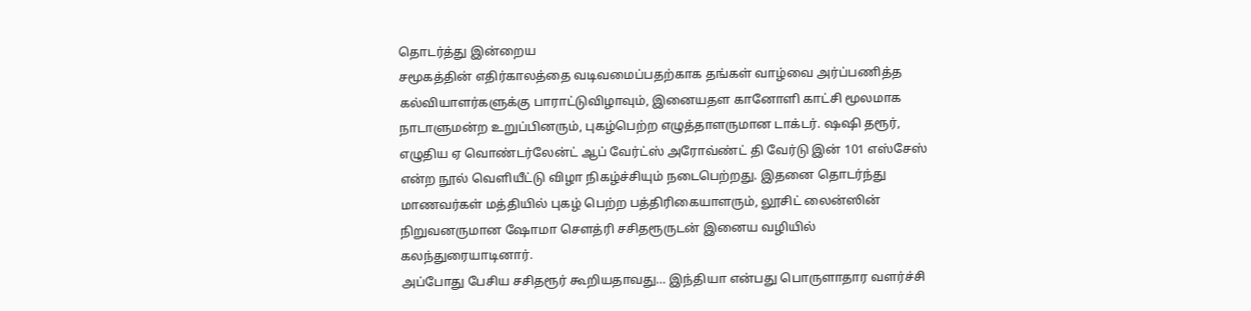தொடர்த்து இன்றைய
சமூகத்தின் எதிர்காலத்தை வடிவமைப்பதற்காக தங்கள் வாழ்வை அர்ப்பணித்த கல்வியாளர்களுக்கு பாராட்டுவிழாவும், இனையதள கானோளி காட்சி மூலமாக நாடாளுமன்ற உறுப்பினரும், புகழ்பெற்ற எழுத்தாளருமான டாக்டர். ஷஷி தரூர், எழுதிய ஏ வொண்டர்லேன்ட் ஆப் வேர்ட்ஸ் அரோவ்ண்ட் தி வேர்டு இன் 101 எஸ்சேஸ் என்ற நூல் வெளியீட்டு விழா நிகழ்ச்சியும் நடைபெற்றது. இதனை தொடர்ந்து மாணவர்கள் மத்தியில் புகழ் பெற்ற பத்திரிகையாளரும், லூசிட் லைன்ஸின் நிறுவனருமான ஷோமா சௌத்ரி சசிதரூருடன் இனைய வழியில் கலந்துரையாடினார்.
அப்போது பேசிய சசிதரூர் கூறியதாவது… இந்தியா என்பது பொருளாதார வளர்ச்சி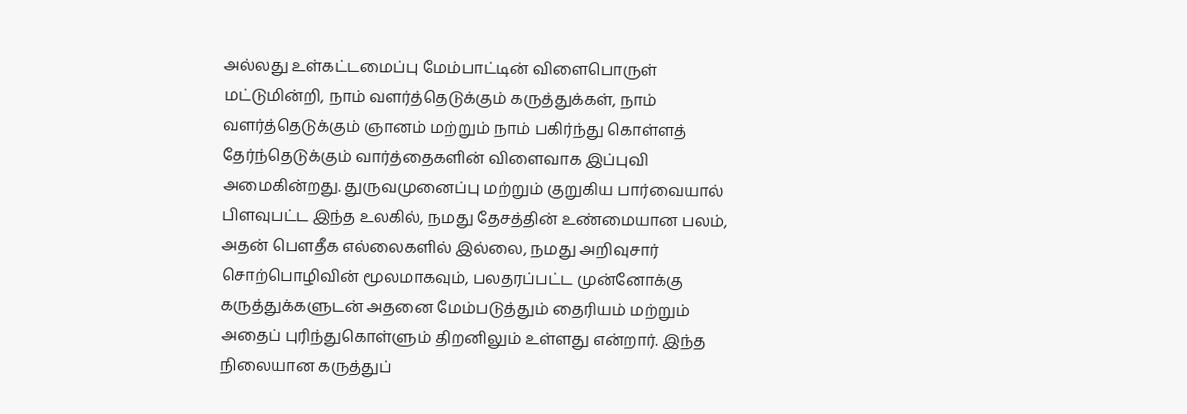அல்லது உள்கட்டமைப்பு மேம்பாட்டின் விளைபொருள் மட்டுமின்றி, நாம் வளர்த்தெடுக்கும் கருத்துக்கள், நாம் வளர்த்தெடுக்கும் ஞானம் மற்றும் நாம் பகிர்ந்து கொள்ளத் தேர்ந்தெடுக்கும் வார்த்தைகளின் விளைவாக இப்புவி அமைகின்றது. துருவமுனைப்பு மற்றும் குறுகிய பார்வையால் பிளவுபட்ட இந்த உலகில், நமது தேசத்தின் உண்மையான பலம், அதன் பௌதீக எல்லைகளில் இல்லை, நமது அறிவுசார் சொற்பொழிவின் மூலமாகவும், பலதரப்பட்ட முன்னோக்கு கருத்துக்களுடன் அதனை மேம்படுத்தும் தைரியம் மற்றும் அதைப் புரிந்துகொள்ளும் திறனிலும் உள்ளது என்றார். இந்த நிலையான கருத்துப்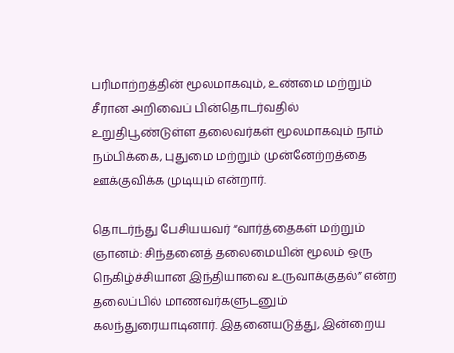பரிமாற்றத்தின் மூலமாகவும், உண்மை மற்றும் சீரான அறிவைப் பின்தொடர்வதில் உறுதிபூண்டுள்ள தலைவர்கள் மூலமாகவும் நாம் நம்பிக்கை, புதுமை மற்றும் முன்னேற்றத்தை ஊக்குவிக்க முடியும் என்றார்.

தொடர்ந்து பேசியயவர் “வார்த்தைகள் மற்றும் ஞானம்: சிந்தனைத் தலைமையின் மூலம் ஒரு நெகிழ்ச்சியான இந்தியாவை உருவாக்குதல்” என்ற தலைப்பில் மாணவர்களுடனும் கலந்துரையாடினார். இதனையடுத்து, இன்றைய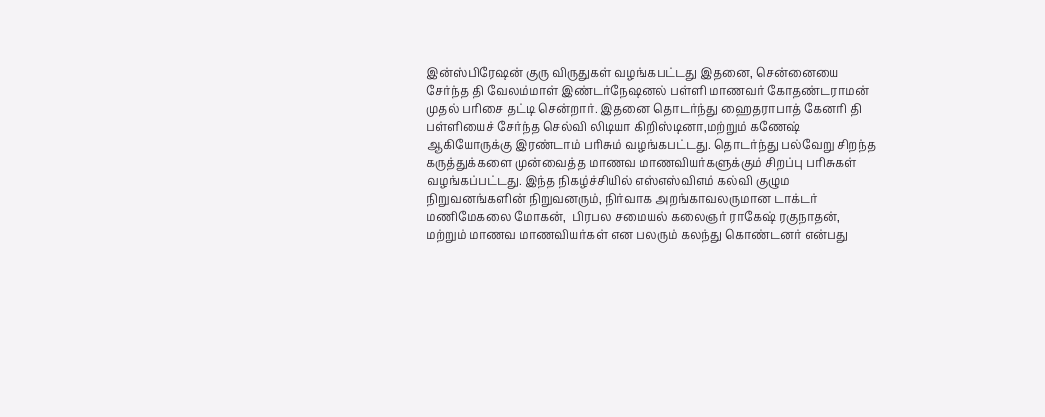இன்ஸ்பிரேஷன் குரு விருதுகள் வழங்கபட்டது இதனை, சென்னையை சேர்ந்த தி வேலம்மாள் இண்டர்நேஷனல் பள்ளி மாணவர் கோதண்டராமன் முதல் பரிசை தட்டி சென்றார். இதனை தொடர்ந்து ஹைதராபாத் கேனரி தி பள்ளியைச் சேர்ந்த செல்வி லிடியா கிறிஸ்டினா,மற்றும் கணேஷ் ஆகியோருக்கு இரண்டாம் பரிசும் வழங்கபட்டது. தொடர்ந்து பல்வேறு சிறந்த கருத்துக்களை முன்வைத்த மாணவ மாணவியர்களுக்கும் சிறப்பு பரிசுகள் வழங்கப்பட்டது. இந்த நிகழ்ச்சியில் எஸ்எஸ்விஎம் கல்வி குழும நிறுவனங்களின் நிறுவனரும், நிர்வாக அறங்காவலருமான டாக்டர் மணிமேகலை மோகன்,  பிரபல சமையல் கலைஞர் ராகேஷ் ரகுநாதன், மற்றும் மாணவ மாணவியர்கள் என பலரும் கலந்து கொண்டனர் என்பது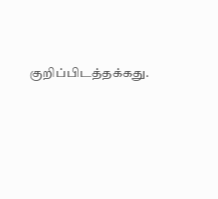குறிப்பிடத்தக்கது.